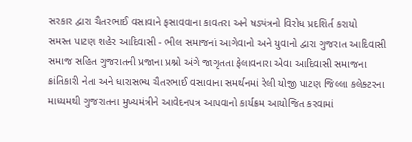સરકાર દ્વારા ચૈતરભાઈ વસાવાને ફસાવવાના કાવતરા અને ષડ્યંત્રનો વિરોધ પ્રદશિર્ત કરાયો
સમસ્ત પાટણ શહેર આદિવાસી - ભીલ સમાજનાં આગેવાનો અને યુવાનો દ્વારા ગુજરાત આદિવાસી સમાજ સહિત ગુજરાતની પ્રજાના પ્રશ્નો અંગે જાગૃતતા ફેલાવનારા એવા આદિવાસી સમાજના ક્રાંતિકારી નેતા અને ધારાસભ્ય ચૈતરભાઈ વસાવાના સમર્થનમાં રેલી યોજી પાટણ જિલ્લા કલેક્ટરના માધ્યમથી ગુજરાતના મુખ્યમંત્રીને આવેદનપત્ર આપવાનો કાર્યક્રમ આયોજિત કરવામાં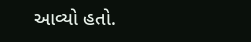આવ્યો હતો.